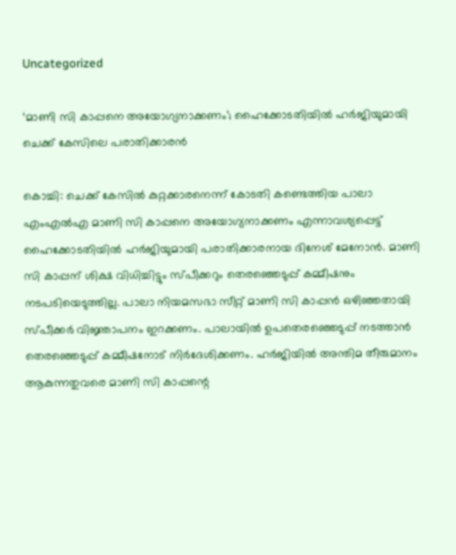Uncategorized

‘മാണി സി കാപ്പനെ അയോഗ്യനാക്കണം’; ഹൈക്കോടതിയില്‍ ഹര്‍ജിയുമായി ചെക്ക് കേസിലെ പരാതിക്കാരന്‍

കൊച്ചി: ചെക്ക് കേസില്‍ കുറ്റക്കാരനെന്ന് കോടതി കണ്ടെത്തിയ പാലാ എംഎല്‍എ മാണി സി കാപ്പനെ അയോഗ്യനാക്കണം എന്നാവശ്യപ്പെട്ട് ഹൈക്കോടതിയില്‍ ഹര്‍ജിയുമായി പരാതിക്കാരനായ ദിനേശ് മേനോന്‍. മാണി സി കാപ്പന് ശിക്ഷ വിധിച്ചിട്ടും സ്പീക്കറും തെരഞ്ഞെടുപ്പ് കമ്മീഷനും നടപടിയെടുത്തില്ല. പാലാ നിയമസഭാ സീറ്റ് മാണി സി കാപ്പന്‍ ഒഴിഞ്ഞതായി സ്പീക്കര്‍ വിജ്ഞാപനം ഇറക്കണം. പാലായില്‍ ഉപതെരഞ്ഞെടുപ്പ് നടത്താന്‍ തെരഞ്ഞെടുപ്പ് കമ്മീഷനോട് നിര്‍ദേശിക്കണം. ഹര്‍ജിയില്‍ അന്തിമ തീരുമാനം ആകുന്നതുവരെ മാണി സി കാപ്പന്റെ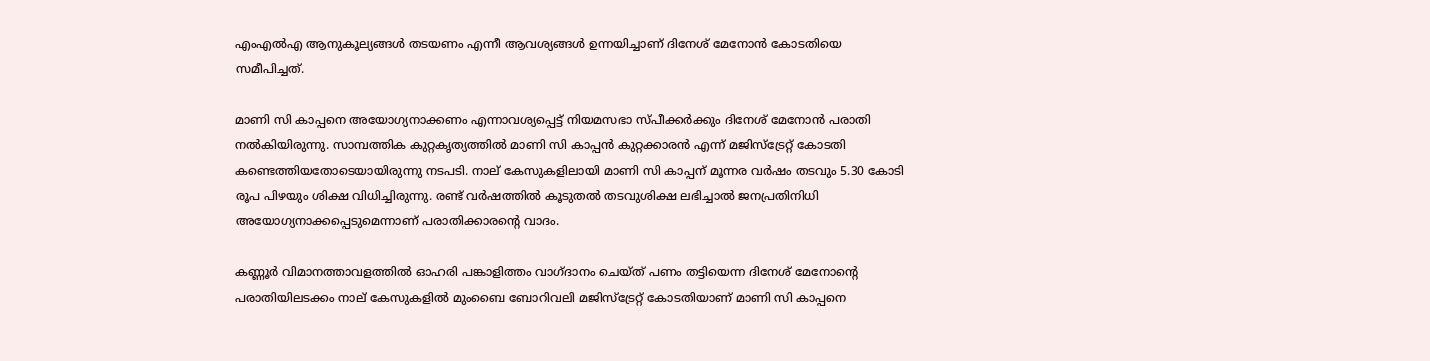എംഎല്‍എ ആനുകൂല്യങ്ങള്‍ തടയണം എന്നീ ആവശ്യങ്ങള്‍ ഉന്നയിച്ചാണ് ദിനേശ് മേനോന്‍ കോടതിയെ സമീപിച്ചത്.

മാണി സി കാപ്പനെ അയോഗ്യനാക്കണം എന്നാവശ്യപ്പെട്ട് നിയമസഭാ സ്പീക്കര്‍ക്കും ദിനേശ് മേനോന്‍ പരാതി നല്‍കിയിരുന്നു. സാമ്പത്തിക കുറ്റകൃത്യത്തില്‍ മാണി സി കാപ്പന്‍ കുറ്റക്കാരന്‍ എന്ന് മജിസ്‌ട്രേറ്റ് കോടതി കണ്ടെത്തിയതോടെയായിരുന്നു നടപടി. നാല് കേസുകളിലായി മാണി സി കാപ്പന് മൂന്നര വര്‍ഷം തടവും 5.30 കോടി രൂപ പിഴയും ശിക്ഷ വിധിച്ചിരുന്നു. രണ്ട് വര്‍ഷത്തില്‍ കൂടുതല്‍ തടവുശിക്ഷ ലഭിച്ചാല്‍ ജനപ്രതിനിധി അയോഗ്യനാക്കപ്പെടുമെന്നാണ് പരാതിക്കാരന്റെ വാദം.

കണ്ണൂര്‍ വിമാനത്താവളത്തില്‍ ഓഹരി പങ്കാളിത്തം വാഗ്ദാനം ചെയ്ത് പണം തട്ടിയെന്ന ദിനേശ് മേനോന്റെ പരാതിയിലടക്കം നാല് കേസുകളില്‍ മുംബൈ ബോറിവലി മജിസ്ട്രേറ്റ് കോടതിയാണ് മാണി സി കാപ്പനെ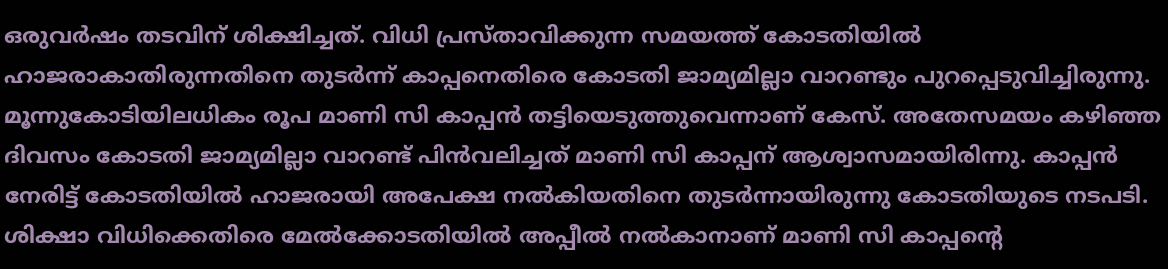ഒരുവര്‍ഷം തടവിന് ശിക്ഷിച്ചത്. വിധി പ്രസ്താവിക്കുന്ന സമയത്ത് കോടതിയില്‍ ഹാജരാകാതിരുന്നതിനെ തുടര്‍ന്ന് കാപ്പനെതിരെ കോടതി ജാമ്യമില്ലാ വാറണ്ടും പുറപ്പെടുവിച്ചിരുന്നു. മൂന്നുകോടിയിലധികം രൂപ മാണി സി കാപ്പന്‍ തട്ടിയെടുത്തുവെന്നാണ് കേസ്. അതേസമയം കഴിഞ്ഞ ദിവസം കോടതി ജാമ്യമില്ലാ വാറണ്ട് പിന്‍വലിച്ചത് മാണി സി കാപ്പന് ആശ്വാസമായിരിന്നു. കാപ്പന്‍ നേരിട്ട് കോടതിയില്‍ ഹാജരായി അപേക്ഷ നല്‍കിയതിനെ തുടര്‍ന്നായിരുന്നു കോടതിയുടെ നടപടി. ശിക്ഷാ വിധിക്കെതിരെ മേല്‍ക്കോടതിയില്‍ അപ്പീല്‍ നല്‍കാനാണ് മാണി സി കാപ്പന്റെ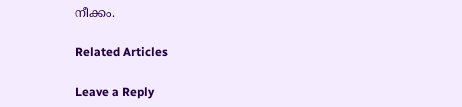നീക്കം.

Related Articles

Leave a Reply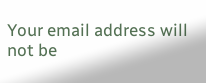Your email address will not be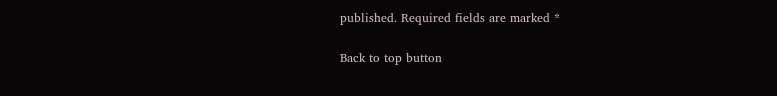published. Required fields are marked *

Back to top button